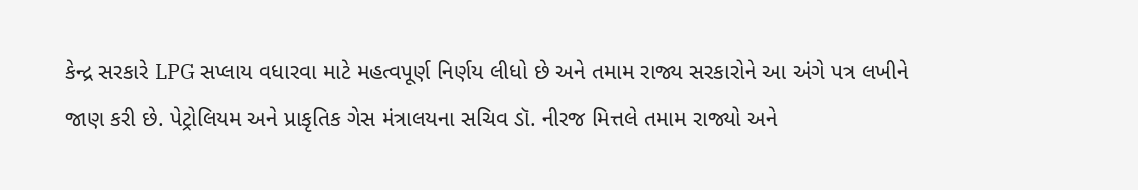કેન્દ્ર સરકારે LPG સપ્લાય વધારવા માટે મહત્વપૂર્ણ નિર્ણય લીધો છે અને તમામ રાજ્ય સરકારોને આ અંગે પત્ર લખીને જાણ કરી છે. પેટ્રોલિયમ અને પ્રાકૃતિક ગેસ મંત્રાલયના સચિવ ડૉ. નીરજ મિત્તલે તમામ રાજ્યો અને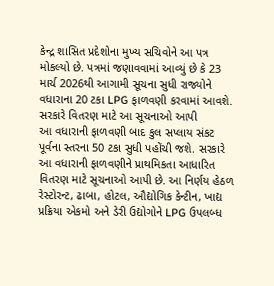કેન્દ્ર શાસિત પ્રદેશોના મુખ્ય સચિવોને આ પત્ર મોકલ્યો છે. પત્રમાં જણાવવામાં આવ્યું છે કે 23 માર્ચ 2026થી આગામી સૂચના સુધી રાજ્યોને વધારાના 20 ટકા LPG ફાળવણી કરવામાં આવશે.
સરકારે વિતરણ માટે આ સૂચનાઓ આપી
આ વધારાની ફાળવણી બાદ કુલ સપ્લાય સંકટ પૂર્વના સ્તરના 50 ટકા સુધી પહોંચી જશે. સરકારે આ વધારાની ફાળવણીને પ્રાથમિકતા આધારિત વિતરણ માટે સૂચનાઓ આપી છે. આ નિર્ણય હેઠળ રેસ્ટોરન્ટ, ઢાબા, હોટલ, ઔદ્યોગિક કેન્ટીન, ખાદ્ય પ્રક્રિયા એકમો અને ડેરી ઉદ્યોગોને LPG ઉપલબ્ધ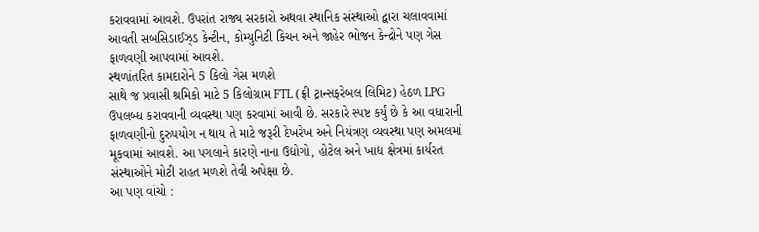કરાવવામાં આવશે. ઉપરાંત રાજ્ય સરકારો અથવા સ્થાનિક સંસ્થાઓ દ્વારા ચલાવવામાં આવતી સબસિડાઈઝ્ડ કેન્ટીન, કોમ્યુનિટી કિચન અને જાહેર ભોજન કેન્દ્રોને પણ ગેસ ફાળવણી આપવામાં આવશે.
સ્થળાંતરિત કામદારોને 5 કિલો ગેસ મળશે
સાથે જ પ્રવાસી શ્રમિકો માટે 5 કિલોગ્રામ FTL (ફ્રી ટ્રાન્સફરેબલ લિમિટ) હેઠળ LPG ઉપલબ્ધ કરાવવાની વ્યવસ્થા પણ કરવામાં આવી છે. સરકારે સ્પષ્ટ કર્યું છે કે આ વધારાની ફાળવણીનો દુરુપયોગ ન થાય તે માટે જરૂરી દેખરેખ અને નિયંત્રણ વ્યવસ્થા પણ અમલમાં મૂકવામાં આવશે. આ પગલાને કારણે નાના ઉદ્યોગો, હોટેલ અને ખાદ્ય ક્ષેત્રમાં કાર્યરત સંસ્થાઓને મોટી રાહત મળશે તેવી અપેક્ષા છે.
આ પણ વાંચો :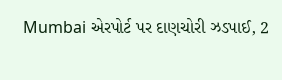Mumbai એરપોર્ટ પર દાણચોરી ઝડપાઈ, 2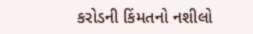કરોડની કિંમતનો નશીલો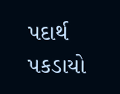પદાર્થ પકડાયો